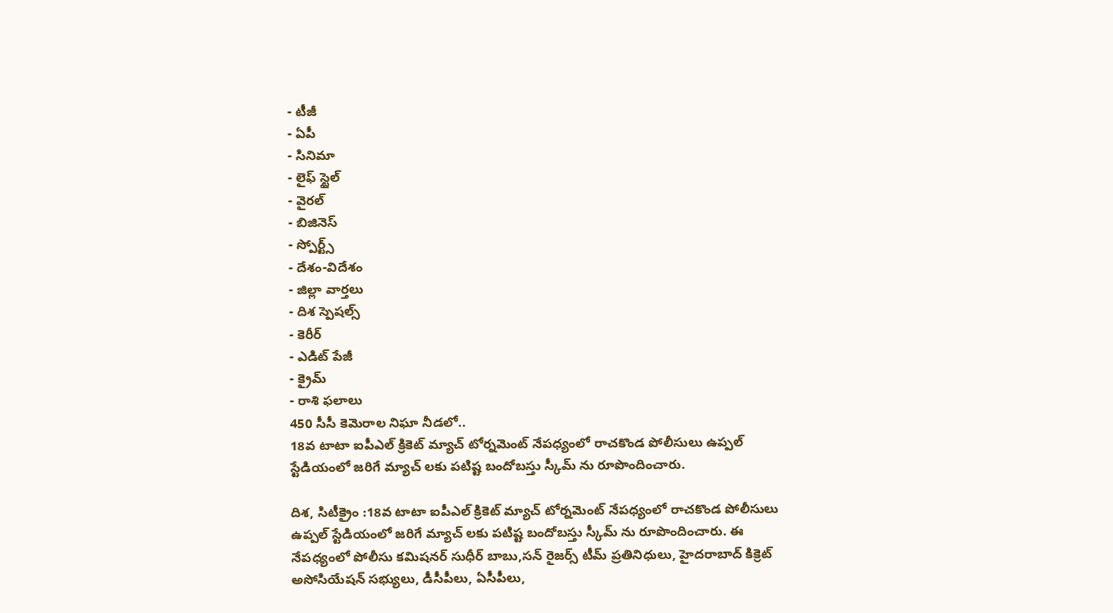- టీజీ
- ఏపీ
- సినిమా
- లైఫ్ స్టైల్
- వైరల్
- బిజినెస్
- స్పోర్ట్స్
- దేశం-విదేశం
- జిల్లా వార్తలు
- దిశ స్పెషల్స్
- కెరీర్
- ఎడిట్ పేజీ
- క్రైమ్
- రాశి ఫలాలు
450 సీసీ కెమెరాల నిఘా నీడలో..
18వ టాటా ఐపీఎల్ క్రికెట్ మ్యాచ్ టోర్నమెంట్ నేపధ్యంలో రాచకొండ పోలీసులు ఉప్పల్ స్టేడియంలో జరిగే మ్యాచ్ లకు పటిష్ట బందోబస్తు స్కీమ్ ను రూపొందించారు.

దిశ, సిటీక్రైం :18వ టాటా ఐపీఎల్ క్రికెట్ మ్యాచ్ టోర్నమెంట్ నేపధ్యంలో రాచకొండ పోలీసులు ఉప్పల్ స్టేడియంలో జరిగే మ్యాచ్ లకు పటిష్ట బందోబస్తు స్కీమ్ ను రూపొందించారు. ఈ నేపధ్యంలో పోలీసు కమిషనర్ సుధీర్ బాబు,సన్ రైజర్స్ టీమ్ ప్రతినిధులు, హైదరాబాద్ కిక్రెట్ అసోసియేషన్ సభ్యులు, డీసీపీలు, ఏసీపీలు,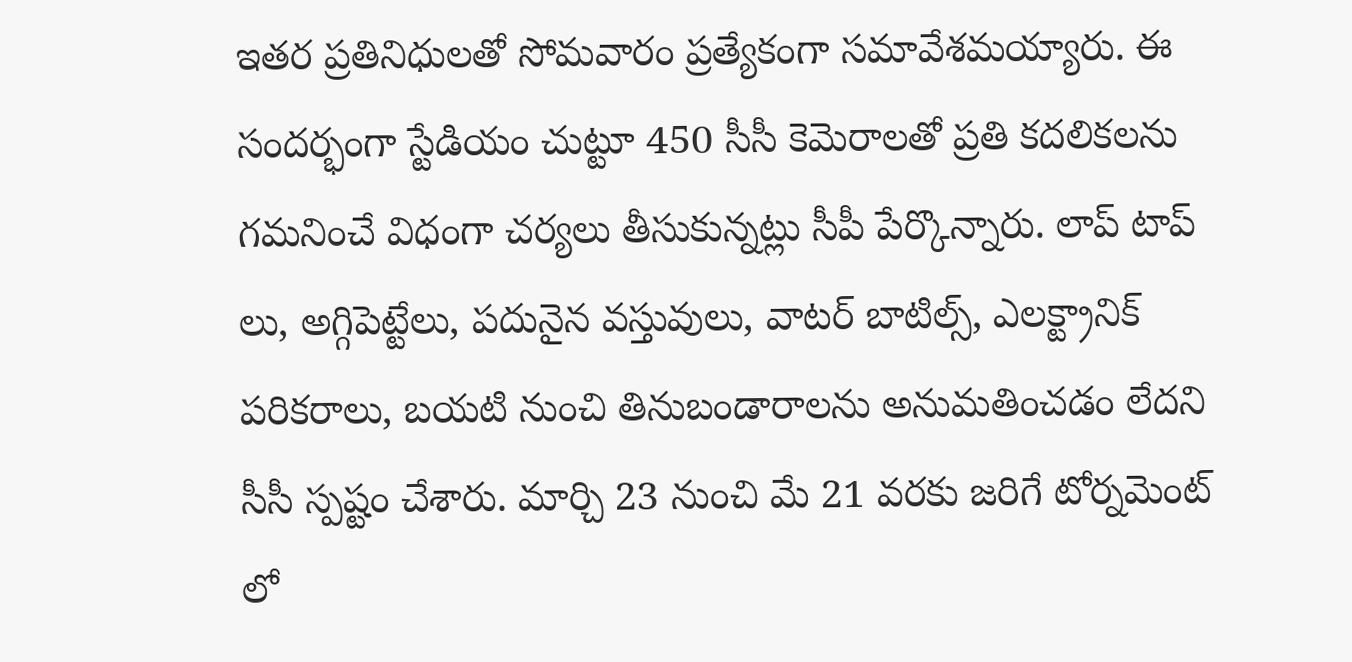ఇతర ప్రతినిధులతో సోమవారం ప్రత్యేకంగా సమావేశమయ్యారు. ఈ సందర్భంగా స్టేడియం చుట్టూ 450 సీసీ కెమెరాలతో ప్రతి కదలికలను గమనించే విధంగా చర్యలు తీసుకున్నట్లు సీపీ పేర్కొన్నారు. లాప్ టాప్ లు, అగ్గిపెట్టేలు, పదునైన వస్తువులు, వాటర్ బాటిల్స్, ఎలక్ట్రానిక్ పరికరాలు, బయటి నుంచి తినుబండారాలను అనుమతించడం లేదని సీసీ స్పష్టం చేశారు. మార్చి 23 నుంచి మే 21 వరకు జరిగే టోర్నమెంట్ లో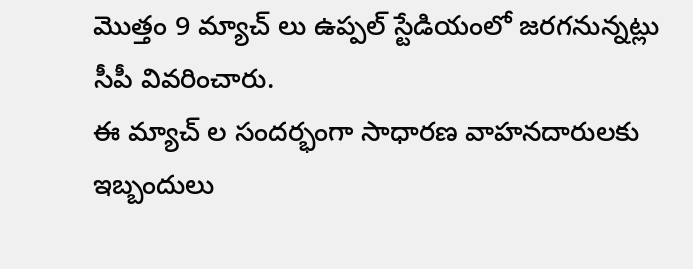మొత్తం 9 మ్యాచ్ లు ఉప్పల్ స్టేడియంలో జరగనున్నట్లు సీపీ వివరించారు.
ఈ మ్యాచ్ ల సందర్భంగా సాధారణ వాహనదారులకు ఇబ్బందులు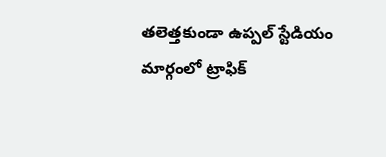తలెత్తకుండా ఉప్పల్ స్టేడియం మార్గంలో ట్రాఫిక్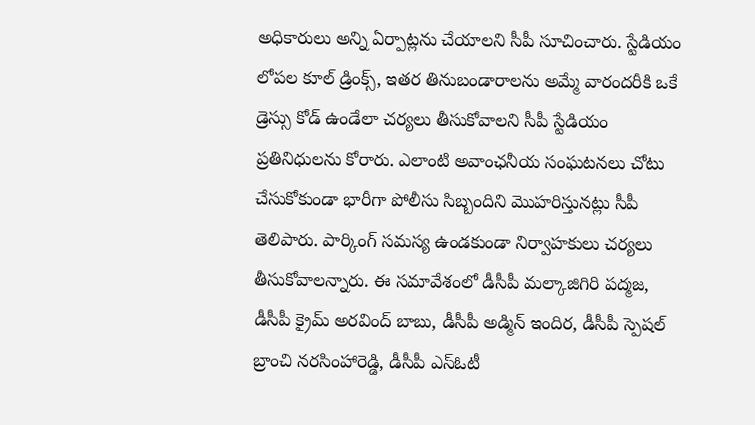అధికారులు అన్ని ఏర్పాట్లను చేయాలని సీపీ సూచించారు. స్టేడియం లోపల కూల్ డ్రింక్స్, ఇతర తినుబండారాలను అమ్మే వారందరీకి ఒకే డ్రెస్సు కోడ్ ఉండేలా చర్యలు తీసుకోవాలని సీపీ స్టేడియం ప్రతినిధులను కోరారు. ఎలాంటి అవాంఛనీయ సంఘటనలు చోటు చేసుకోకుండా భారీగా పోలీసు సిబ్బందిని మొహరిస్తునట్లు సీపీ తెలిపారు. పార్కింగ్ సమస్య ఉండకుండా నిర్వాహకులు చర్యలు తీసుకోవాలన్నారు. ఈ సమావేశంలో డీసీపీ మల్కాజిగిరి పద్మజ, డీసీపీ క్రైమ్ అరవింద్ బాబు, డీసీపీ అడ్మిన్ ఇందిర, డీసీపీ స్పెషల్ బ్రాంచి నరసింహారెడ్డి, డీసీపీ ఎస్ఓటీ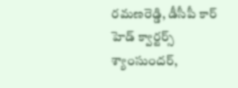రమణరెడ్డి, డీసీపీ కార్ హెడ్ క్వార్టర్స్ శ్యాంసుందర్,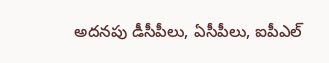అదనపు డీసీపీలు, ఏసీపీలు, ఐపీఎల్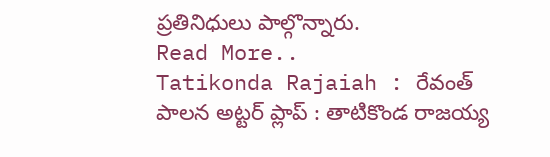ప్రతినిధులు పాల్గొన్నారు.
Read More..
Tatikonda Rajaiah : రేవంత్ పాలన అట్టర్ ప్లాప్ : తాటికొండ రాజయ్య